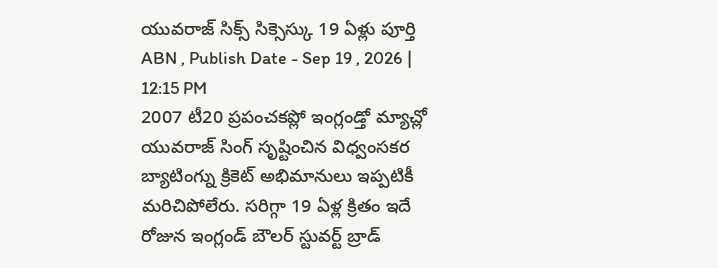యువరాజ్ సిక్స్ సిక్సెస్కు 19 ఏళ్లు పూర్తి
ABN , Publish Date - Sep 19 , 2026 | 12:15 PM
2007 టీ20 ప్రపంచకప్లో ఇంగ్లండ్తో మ్యాచ్లో యువరాజ్ సింగ్ సృష్టించిన విధ్వంసకర బ్యాటింగ్ను క్రికెట్ అభిమానులు ఇప్పటికీ మరిచిపోలేరు. సరిగ్గా 19 ఏళ్ల క్రితం ఇదే రోజున ఇంగ్లండ్ బౌలర్ స్టువర్ట్ బ్రాడ్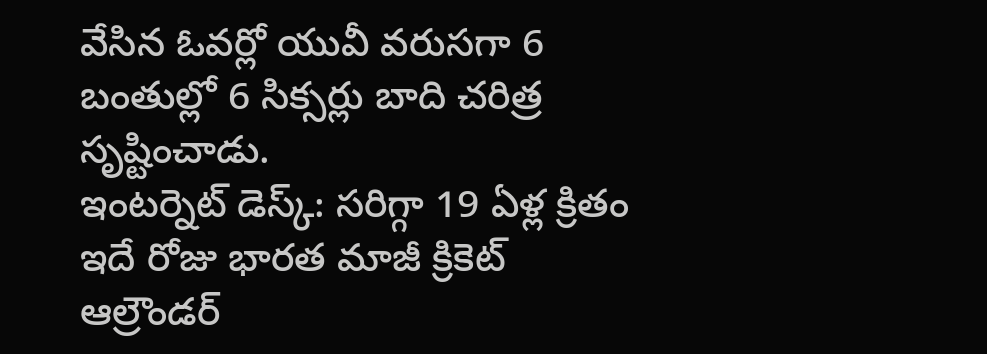వేసిన ఓవర్లో యువీ వరుసగా 6 బంతుల్లో 6 సిక్సర్లు బాది చరిత్ర సృష్టించాడు.
ఇంటర్నెట్ డెస్క్: సరిగ్గా 19 ఏళ్ల క్రితం ఇదే రోజు భారత మాజీ క్రికెట్ ఆల్రౌండర్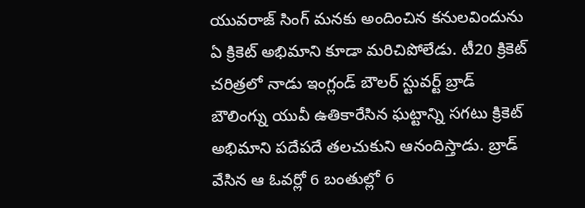యువరాజ్ సింగ్ మనకు అందించిన కనులవిందును ఏ క్రికెట్ అభిమాని కూడా మరిచిపోలేడు. టీ20 క్రికెట్ చరిత్రలో నాడు ఇంగ్లండ్ బౌలర్ స్టువర్ట్ బ్రాడ్ బౌలింగ్ను యువీ ఉతికారేసిన ఘట్టాన్ని సగటు క్రికెట్ అభిమాని పదేపదే తలచుకుని ఆనందిస్తాడు. బ్రాడ్ వేసిన ఆ ఓవర్లో 6 బంతుల్లో 6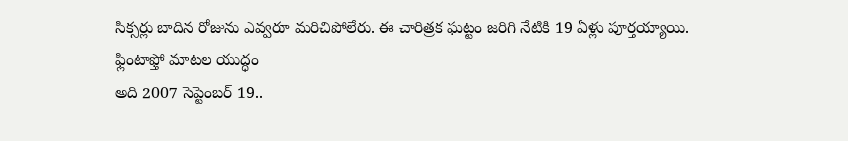సిక్సర్లు బాదిన రోజును ఎవ్వరూ మరిచిపోలేరు. ఈ చారిత్రక ఘట్టం జరిగి నేటికి 19 ఏళ్లు పూర్తయ్యాయి.
ఫ్లింటాఫ్తో మాటల యుద్ధం
అది 2007 సెప్టెంబర్ 19..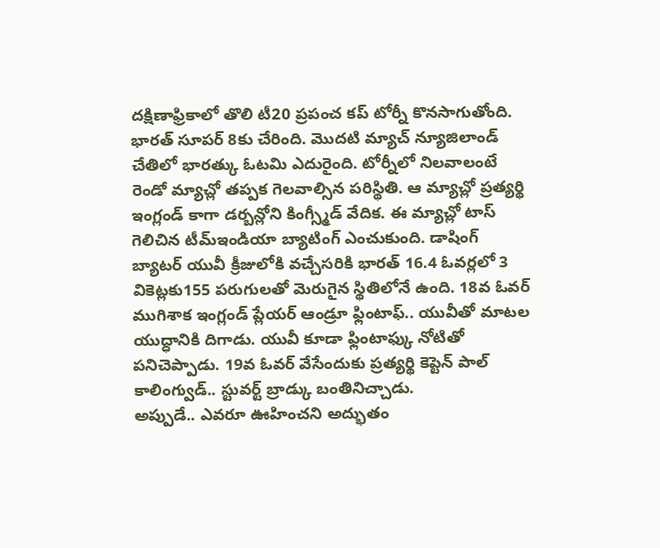దక్షిణాఫ్రికాలో తొలి టీ20 ప్రపంచ కప్ టోర్నీ కొనసాగుతోంది. భారత్ సూపర్ 8కు చేరింది. మొదటి మ్యాచ్ న్యూజిలాండ్ చేతిలో భారత్కు ఓటమి ఎదురైంది. టోర్నీలో నిలవాలంటే రెండో మ్యాచ్లో తప్పక గెలవాల్సిన పరిస్థితి. ఆ మ్యాచ్లో ప్రత్యర్థి ఇంగ్లండ్ కాగా డర్బన్లోని కింగ్స్మీడ్ వేదిక. ఈ మ్యాచ్లో టాస్ గెలిచిన టీమ్ఇండియా బ్యాటింగ్ ఎంచుకుంది. డాషింగ్ బ్యాటర్ యువీ క్రీజులోకి వచ్చేసరికి భారత్ 16.4 ఓవర్లలో 3 వికెట్లకు155 పరుగులతో మెరుగైన స్థితిలోనే ఉంది. 18వ ఓవర్ ముగిశాక ఇంగ్లండ్ ప్లేయర్ ఆండ్రూ ఫ్లింటాఫ్.. యువీతో మాటల యుద్ధానికి దిగాడు. యువీ కూడా ఫ్లింటాఫ్కు నోటితో పనిచెప్పాడు. 19వ ఓవర్ వేసేందుకు ప్రత్యర్థి కెప్టెన్ పాల్ కాలింగ్వుడ్.. స్టువర్ట్ బ్రాడ్కు బంతినిచ్చాడు.
అప్పుడే.. ఎవరూ ఊహించని అద్భుతం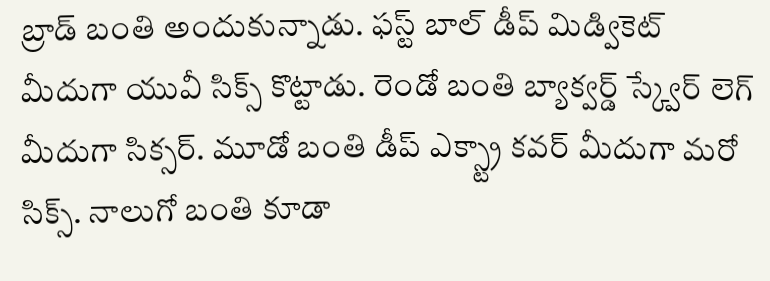బ్రాడ్ బంతి అందుకున్నాడు. ఫస్ట్ బాల్ డీప్ మిడ్వికెట్ మీదుగా యువీ సిక్స్ కొట్టాడు. రెండో బంతి బ్యాక్వర్డ్ స్క్వేర్ లెగ్ మీదుగా సిక్సర్. మూడో బంతి డీప్ ఎక్స్ట్రా కవర్ మీదుగా మరో సిక్స్. నాలుగో బంతి కూడా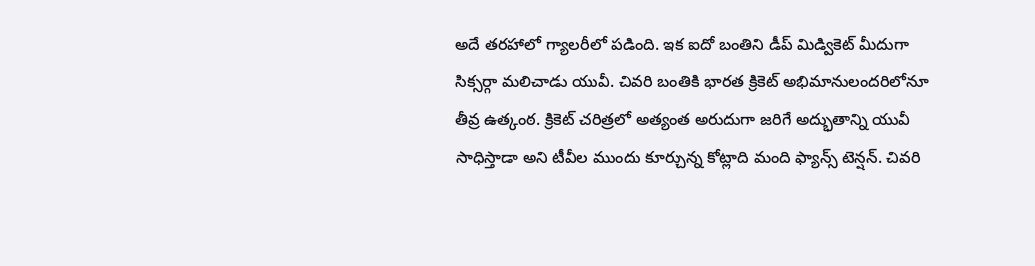అదే తరహాలో గ్యాలరీలో పడింది. ఇక ఐదో బంతిని డీప్ మిడ్వికెట్ మీదుగా సిక్సర్గా మలిచాడు యువీ. చివరి బంతికి భారత క్రికెట్ అభిమానులందరిలోనూ తీవ్ర ఉత్కంఠ. క్రికెట్ చరిత్రలో అత్యంత అరుదుగా జరిగే అద్భుతాన్ని యువీ సాధిస్తాడా అని టీవీల ముందు కూర్చున్న కోట్లాది మంది ఫ్యాన్స్ టెన్షన్. చివరి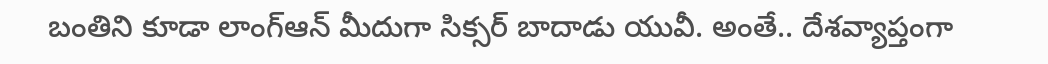బంతిని కూడా లాంగ్ఆన్ మీదుగా సిక్సర్ బాదాడు యువీ. అంతే.. దేశవ్యాప్తంగా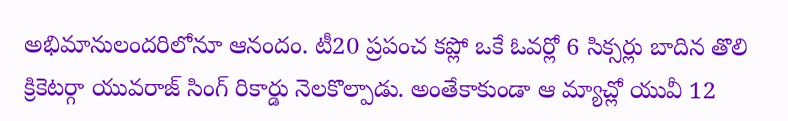అభిమానులందరిలోనూ ఆనందం. టీ20 ప్రపంచ కప్లో ఒకే ఓవర్లో 6 సిక్సర్లు బాదిన తొలి క్రికెటర్గా యువరాజ్ సింగ్ రికార్డు నెలకొల్పాడు. అంతేకాకుండా ఆ మ్యాచ్లో యువీ 12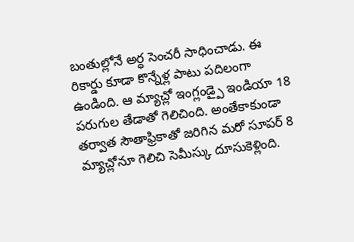బంతుల్లోనే అర్ధ సెంచరీ సాధించాడు. ఈ రికార్డు కూడా కొన్నేళ్ల పాటు పదిలంగా ఉండింది. ఆ మ్యాచ్లో ఇంగ్లండ్పై ఇండియా 18 పరుగుల తేడాతో గెలిచింది. అంతేకాకుండా తర్వాత సౌతాఫ్రికాతో జరిగిన మరో సూపర్ 8 మ్యాచ్లోనూ గెలిచి సెమీస్కు దూసుకెళ్లింది.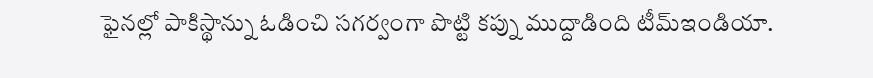ఫైనల్లో పాకిస్థాన్ను ఓడించి సగర్వంగా పొట్టి కప్ను ముద్దాడింది టీమ్ఇండియా.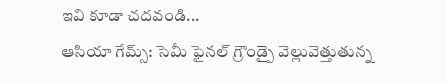ఇవి కూడా చదవండి...
ఆసియా గేమ్స్: సెమీ ఫైనల్ గ్రౌండ్పై వెల్లువెత్తుతున్న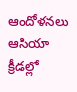ఆందోళనలు
ఆసియా క్రీడల్లో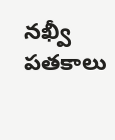నఖ్వీ పతకాలు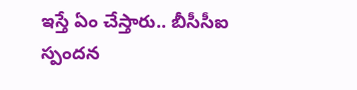ఇస్తే ఏం చేస్తారు.. బీసీసీఐ స్పందన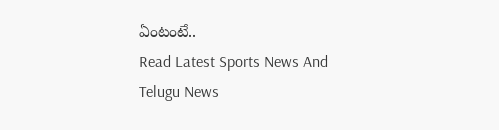ఏంటంటే..
Read Latest Sports News And Telugu News